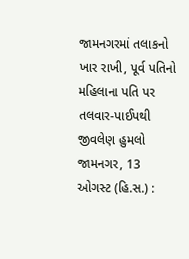જામનગરમાં તલાકનો ખાર રાખી, પૂર્વ પતિનો મહિલાના પતિ પર તલવાર-પાઈપથી જીવલેણ હુમલો
જામનગર, 13 ઓગસ્ટ (હિ.સ.) :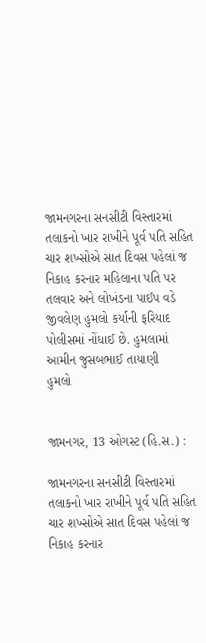જામનગરના સનસીટી વિસ્તારમાં તલાકનો ખાર રાખીને પૂર્વ પતિ સહિત ચાર શખ્સોએ સાત દિવસ પહેલાં જ નિકાહ કરનાર મહિલાના પતિ પર તલવાર અને લોખંડના પાઈપ વડે જીવલેણ હુમલો કર્યાની ફરિયાદ પોલીસમાં નોંધાઈ છે. હુમલામાં આમીન જુસબભાઈ તાયાણી
હુમલો


જામનગર, 13 ઓગસ્ટ (હિ.સ.) :

જામનગરના સનસીટી વિસ્તારમાં તલાકનો ખાર રાખીને પૂર્વ પતિ સહિત ચાર શખ્સોએ સાત દિવસ પહેલાં જ નિકાહ કરનાર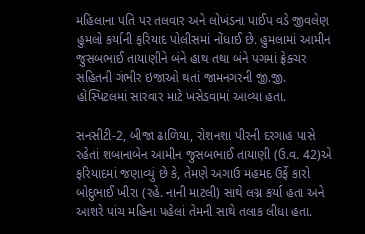મહિલાના પતિ પર તલવાર અને લોખંડના પાઈપ વડે જીવલેણ હુમલો કર્યાની ફરિયાદ પોલીસમાં નોંધાઈ છે. હુમલામાં આમીન જુસબભાઈ તાયાણીને બંને હાથ તથા બંને પગમાં ફ્રેક્ચર સહિતની ગંભીર ઇજાઓ થતાં જામનગરની જી.જી. હોસ્પિટલમાં સારવાર માટે ખસેડવામાં આવ્યા હતા.

સનસીટી-2, બીજા ઢાળિયા, રોશનશા પીરની દરગાહ પાસે રહેતાં શબાનાબેન આમીન જુસબભાઈ તાયાણી (ઉ.વ. 42)એ ફરિયાદમાં જણાવ્યું છે કે, તેમણે અગાઉ મહમદ ઉર્ફે કારો બોદુભાઈ ખીરા (રહે. નાની માટલી) સાથે લગ્ન કર્યા હતા અને આશરે પાંચ મહિના પહેલાં તેમની સાથે તલાક લીધા હતા.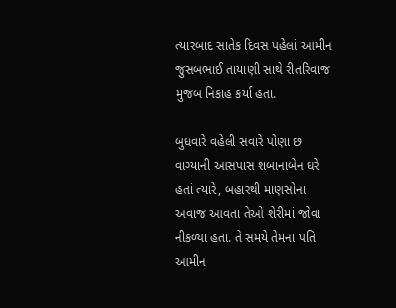ત્યારબાદ સાતેક દિવસ પહેલાં આમીન જુસબભાઈ તાયાણી સાથે રીતરિવાજ મુજબ નિકાહ કર્યા હતા.

બુધવારે વહેલી સવારે પોણા છ વાગ્યાની આસપાસ શબાનાબેન ઘરે હતાં ત્યારે, બહારથી માણસોના અવાજ આવતા તેઓ શેરીમાં જોવા નીકળ્યા હતા. તે સમયે તેમના પતિ આમીન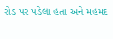રોડ પર પડેલા હતા અને મહમદ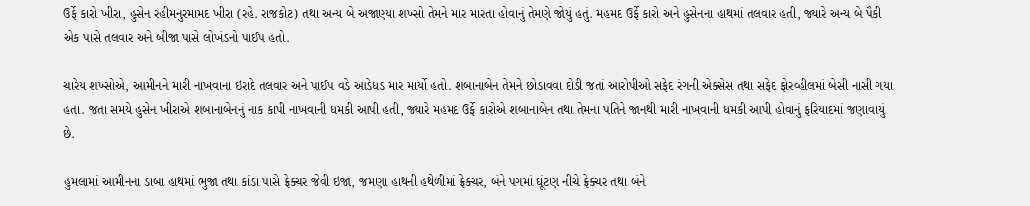ઉર્ફે કારો ખીરા, હુસેન રહીમનુરમામદ ખીરા (રહે. રાજકોટ) તથા અન્ય બે અજાણ્યા શખ્સો તેમને માર મારતા હોવાનું તેમણે જોયું હતું. મહમદ ઉર્ફે કારો અને હુસેનના હાથમાં તલવાર હતી, જ્યારે અન્ય બે પૈકી એક પાસે તલવાર અને બીજા પાસે લોખંડનો પાઈપ હતો.

ચારેય શખ્સોએ, આમીનને મારી નાખવાના ઇરાદે તલવાર અને પાઈપ વડે આડેધડ માર માર્યો હતો. શબાનાબેન તેમને છોડાવવા દોડી જતાં આરોપીઓ સફેદ રંગની એક્સેસ તથા સફેદ ફોરવ્હીલમાં બેસી નાસી ગયા હતા. જતા સમયે હુસેન ખીરાએ શબાનાબેનનું નાક કાપી નાખવાની ધમકી આપી હતી, જ્યારે મહમદ ઉર્ફે કારોએ શબાનાબેન તથા તેમના પતિને જાનથી મારી નાખવાની ધમકી આપી હોવાનું ફરિયાદમાં જણાવાયું છે.

હુમલામાં આમીનના ડાબા હાથમાં ભુજા તથા કાંડા પાસે ફ્રેક્ચર જેવી ઇજા, જમણા હાથની હથેળીમાં ફ્રેક્ચર, બંને પગમાં ઘૂંટણ નીચે ફ્રેક્ચર તથા બંને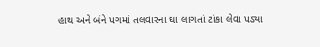હાથ અને બંને પગમાં તલવારના ઘા લાગતાં ટાંકા લેવા પડ્યા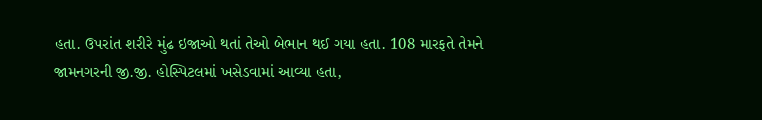હતા. ઉપરાંત શરીરે મુંઢ ઇજાઓ થતાં તેઓ બેભાન થઈ ગયા હતા. 108 મારફતે તેમને જામનગરની જી.જી. હોસ્પિટલમાં ખસેડવામાં આવ્યા હતા,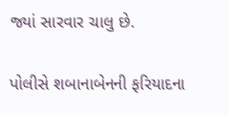જ્યાં સારવાર ચાલુ છે.

પોલીસે શબાનાબેનની ફરિયાદના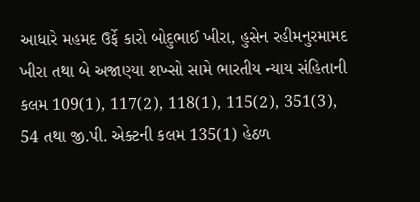આધારે મહમદ ઉર્ફે કારો બોદુભાઈ ખીરા, હુસેન રહીમનુરમામદ ખીરા તથા બે અજાણ્યા શખ્સો સામે ભારતીય ન્યાય સંહિતાની કલમ 109(1), 117(2), 118(1), 115(2), 351(3), 54 તથા જી.પી. એક્ટની કલમ 135(1) હેઠળ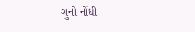ગુનો નોંધી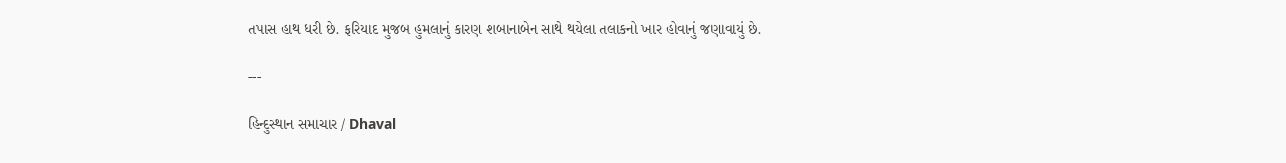તપાસ હાથ ધરી છે. ફરિયાદ મુજબ હુમલાનું કારણ શબાનાબેન સાથે થયેલા તલાકનો ખાર હોવાનું જણાવાયું છે.

---

હિન્દુસ્થાન સમાચાર / Dhaval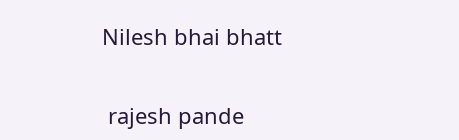Nilesh bhai bhatt


 rajesh pande